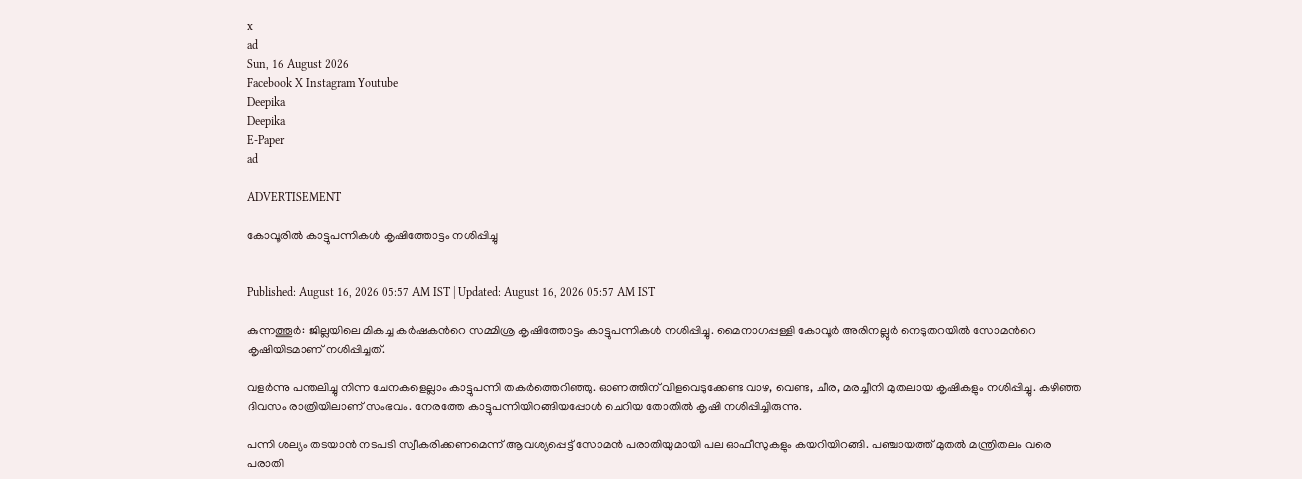x
ad
Sun, 16 August 2026
Facebook X Instagram Youtube
Deepika
Deepika
E-Paper
ad

ADVERTISEMENT

കോവൂരിൽ കാട്ടുപന്നികൾ കൃഷിത്തോട്ടം‍ നശിപ്പിച്ചു


Published: August 16, 2026 05:57 AM IST | Updated: August 16, 2026 05:57 AM IST

കുന്നത്തൂര്‍: ജില്ലയിലെ മികച്ച കര്‍ഷകന്‍റെ സമ്മിശ്ര കൃഷിത്തോട്ടം കാട്ടുപന്നികള്‍ നശിപ്പിച്ചു. മൈനാഗപ്പള്ളി കോവൂര്‍ അരിനല്ലുര്‍ നെടുതറയില്‍ സോമന്‍റെ കൃഷിയിടമാണ് നശിപ്പിച്ചത്.

വളര്‍ന്നു പന്തലിച്ചു നിന്ന ചേനകളെല്ലാം കാട്ടുപന്നി തകര്‍ത്തെറിഞ്ഞു. ഓണത്തിന് വിളവെടുക്കേണ്ട വാഴ, വെണ്ട, ചീര, മരച്ചീനി മുതലായ കൃഷികളും നശിപ്പിച്ചു. കഴിഞ്ഞ ദിവസം രാത്രിയിലാണ് സംഭവം. നേരത്തേ കാട്ടുപന്നിയിറങ്ങിയപ്പോള്‍ ചെറിയ തോതില്‍ കൃഷി നശിപ്പിച്ചിരുന്നു.

പന്നി ശല്യം തടയാന്‍ നടപടി സ്വീകരിക്കണമെന്ന് ആവശ്യപ്പെട്ട് സോമന്‍ പരാതിയുമായി പല ഓഫീസുകളും കയറിയിറങ്ങി. പഞ്ചായത്ത് മുതല്‍ മന്ത്രിതലം വരെ പരാതി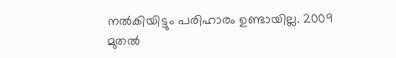നല്‍കിയിട്ടും പരിഹാരം ഉണ്ടായില്ല. 2009 മുതല്‍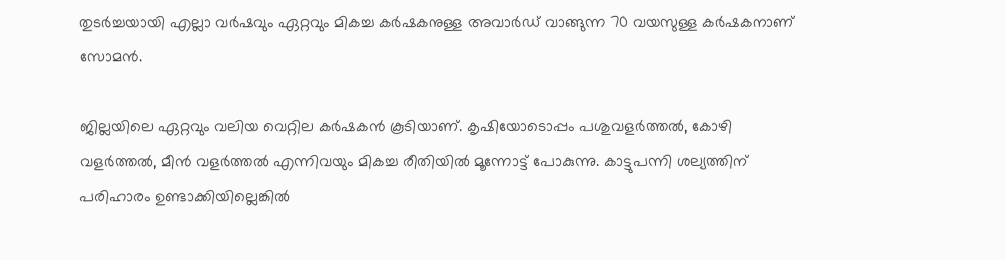തുടര്‍ച്ചയായി എല്ലാ വര്‍ഷവും ഏറ്റവും മികച്ച കര്‍ഷകനുള്ള അവാര്‍ഡ് വാങ്ങുന്ന 70 വയസുള്ള കര്‍ഷകനാണ് സോമന്‍.

ജില്ലയിലെ ഏറ്റവും വലിയ വെറ്റില കര്‍ഷകന്‍ കൂടിയാണ്. കൃഷിയോടൊപ്പം പശുവളര്‍ത്തല്‍, കോഴി വളര്‍ത്തല്‍, മീന്‍ വളര്‍ത്തല്‍ എന്നിവയും മികച്ച രീതിയില്‍ മൂന്നോട്ട് പോകുന്നു. കാട്ടുപന്നി ശല്യത്തിന് പരിഹാരം ഉണ്ടാക്കിയില്ലെങ്കില്‍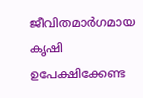ജീവിതമാര്‍ഗമായ കൃഷി ഉപേക്ഷിക്കേണ്ട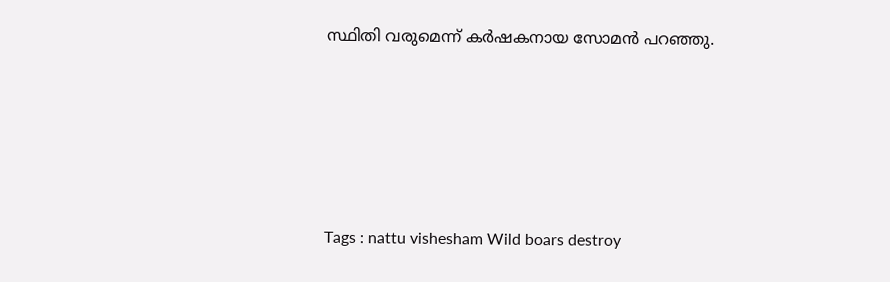സ്ഥിതി വരുമെന്ന് കര്‍ഷകനായ സോമന്‍ പറഞ്ഞു.





Tags : nattu vishesham Wild boars destroy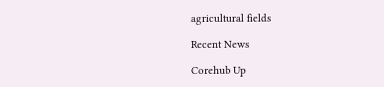agricultural fields

Recent News

Corehub Up